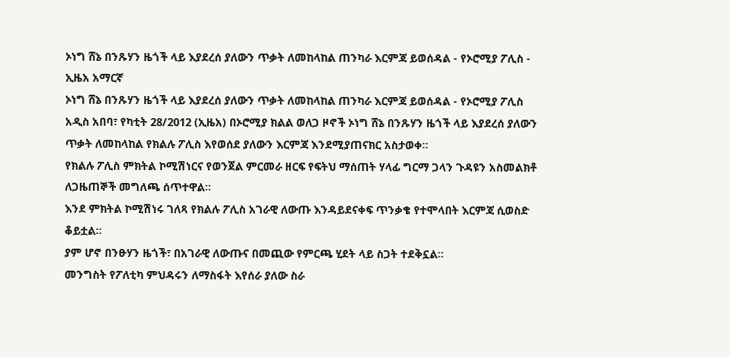ኦነግ ሸኔ በንጹሃን ዜጎች ላይ እያደረሰ ያለውን ጥቃት ለመከላከል ጠንካራ እርምጃ ይወሰዳል - የኦሮሚያ ፖሊስ - ኢዜአ አማርኛ
ኦነግ ሸኔ በንጹሃን ዜጎች ላይ እያደረሰ ያለውን ጥቃት ለመከላከል ጠንካራ እርምጃ ይወሰዳል - የኦሮሚያ ፖሊስ
አዲስ አበባ፣ የካቲት 28/2012 (ኢዜአ) በኦሮሚያ ክልል ወለጋ ዞኖች ኦነግ ሸኔ በንጹሃን ዜጎች ላይ እያደረሰ ያለውን ጥቃት ለመከላከል የክልሉ ፖሊስ እየወሰደ ያለውን እርምጃ እንደሚያጠናክር አስታወቀ።
የክልሉ ፖሊስ ምክትል ኮሚሽነርና የወንጀል ምርመራ ዘርፍ የፍትህ ማሰጠት ሃላፊ ግርማ ጋላን ጉዳዩን አስመልክቶ ለጋዜጠኞች መግለጫ ሰጥተዋል።
እንደ ምክትል ኮሚሽነሩ ገለጻ የክልሉ ፖሊስ አገራዊ ለውጡ እንዳይደናቀፍ ጥንቃቄ የተሞላበት እርምጃ ሲወስድ ቆይቷል።
ያም ሆኖ በንፁሃን ዜጎች፣ በአገራዊ ለውጡና በመጪው የምርጫ ሂደት ላይ ስጋት ተደቅኗል።
መንግስት የፖለቲካ ምህዳሩን ለማስፋት እየሰራ ያለው ስራ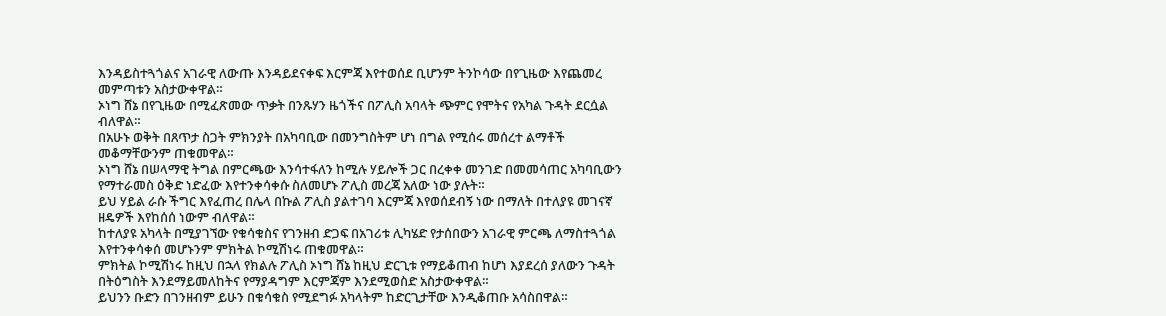እንዳይስተጓጎልና አገራዊ ለውጡ እንዳይደናቀፍ እርምጃ እየተወሰደ ቢሆንም ትንኮሳው በየጊዜው እየጨመረ መምጣቱን አስታውቀዋል።
ኦነግ ሸኔ በየጊዜው በሚፈጽመው ጥቃት በንጹሃን ዜጎችና በፖሊስ አባላት ጭምር የሞትና የአካል ጉዳት ደርሷል ብለዋል።
በአሁኑ ወቅት በጸጥታ ስጋት ምክንያት በአካባቢው በመንግስትም ሆነ በግል የሚሰሩ መሰረተ ልማቶች መቆማቸውንም ጠቁመዋል።
ኦነግ ሸኔ በሠላማዊ ትግል በምርጫው እንሳተፋለን ከሚሉ ሃይሎች ጋር በረቀቀ መንገድ በመመሳጠር አካባቢውን የማተራመስ ዕቅድ ነድፈው እየተንቀሳቀሱ ስለመሆኑ ፖሊስ መረጃ አለው ነው ያሉት።
ይህ ሃይል ራሱ ችግር እየፈጠረ በሌላ በኩል ፖሊስ ያልተገባ እርምጃ እየወሰደብኝ ነው በማለት በተለያዩ መገናኛ ዘዴዎች እየከሰሰ ነውም ብለዋል።
ከተለያዩ አካላት በሚያገኘው የቁሳቁስና የገንዘብ ድጋፍ በአገሪቱ ሊካሄድ የታሰበውን አገራዊ ምርጫ ለማስተጓጎል እየተንቀሳቀሰ መሆኑንም ምክትል ኮሚሽነሩ ጠቁመዋል።
ምክትል ኮሚሽነሩ ከዚህ በኋላ የክልሉ ፖሊስ ኦነግ ሸኔ ከዚህ ድርጊቱ የማይቆጠብ ከሆነ እያደረሰ ያለውን ጉዳት በትዕግስት እንደማይመለከትና የማያዳግም እርምጃም እንደሚወስድ አስታውቀዋል።
ይህንን ቡድን በገንዘብም ይሁን በቁሳቁስ የሚደግፉ አካላትም ከድርጊታቸው እንዲቆጠቡ አሳስበዋል።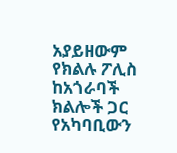አያይዘውም የክልሉ ፖሊስ ከአጎራባች ክልሎች ጋር የአካባቢውን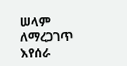ሠላም ለማረጋገጥ እየሰራ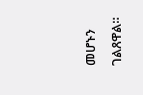መሆኑን ገልጸዋል።